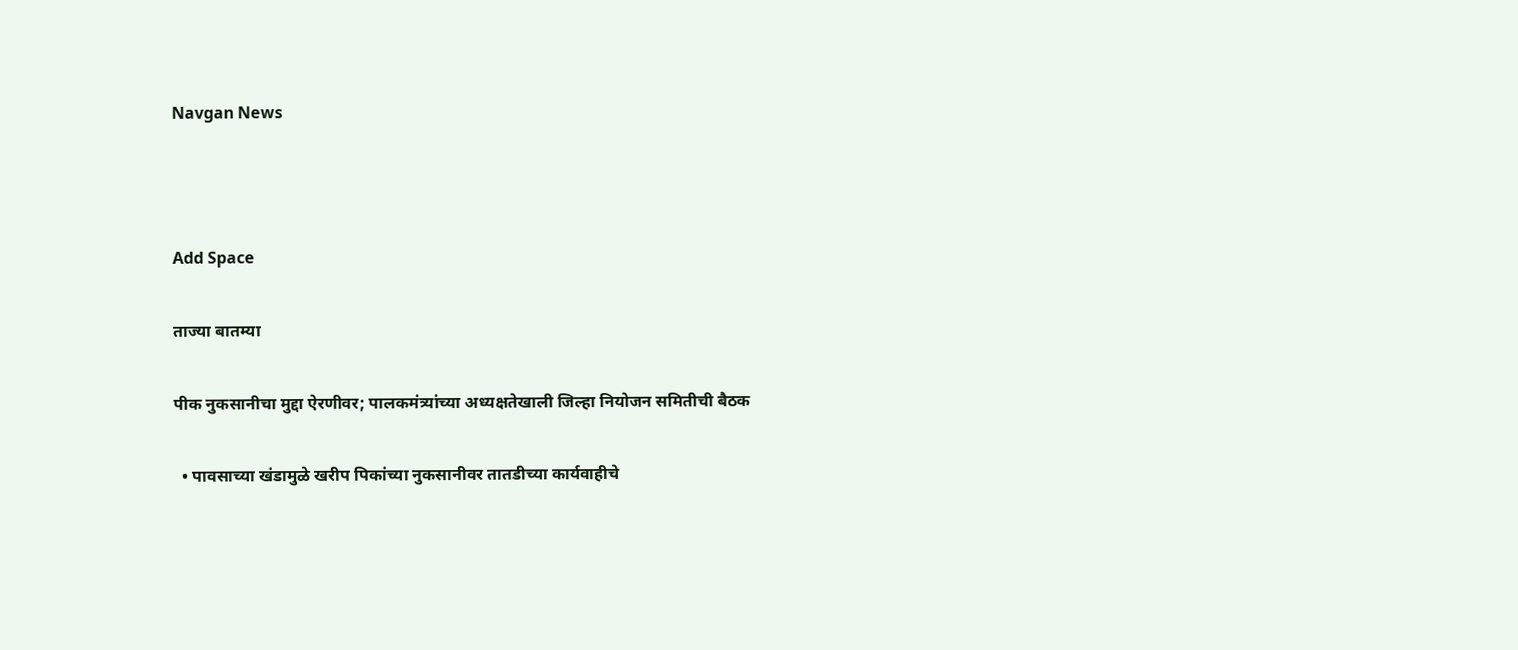Navgan News



Add Space

ताज्या बातम्या

पीक नुकसानीचा मुद्दा ऐरणीवर; पालकमंत्र्यांच्या अध्यक्षतेखाली जिल्हा नियोजन समितीची बैठक

  • पावसाच्या खंडामुळे खरीप पिकांच्या नुकसानीवर तातडीच्या कार्यवाहीचे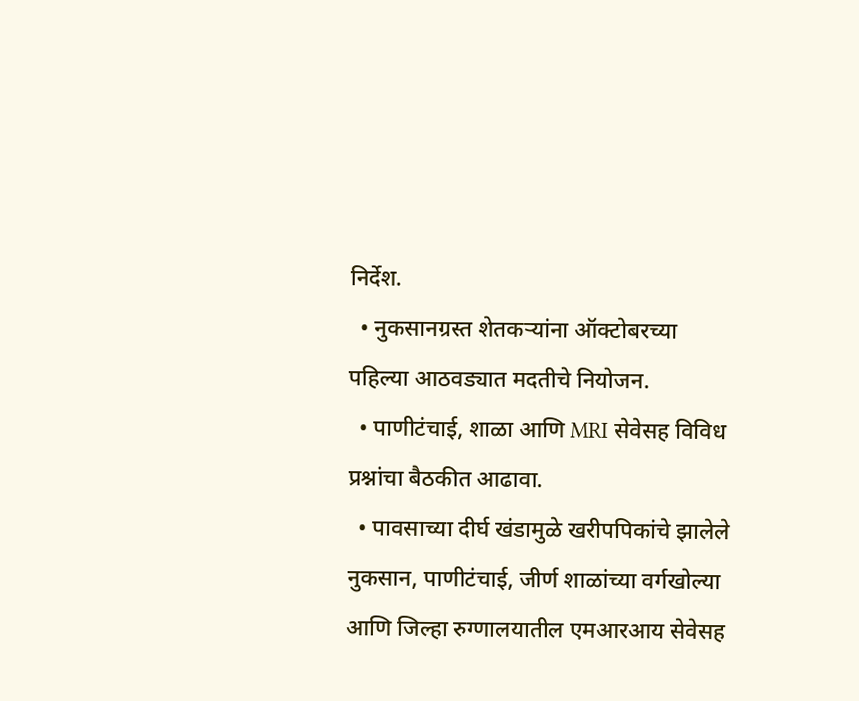निर्देश.
  • नुकसानग्रस्त शेतकऱ्यांना ऑक्टोबरच्या पहिल्या आठवड्यात मदतीचे नियोजन.
  • पाणीटंचाई, शाळा आणि MRI सेवेसह विविध प्रश्नांचा बैठकीत आढावा.
  • पावसाच्या दीर्घ खंडामुळे खरीपपिकांचे झालेले नुकसान, पाणीटंचाई, जीर्ण शाळांच्या वर्गखोल्या आणि जिल्हा रुग्णालयातील एमआरआय सेवेसह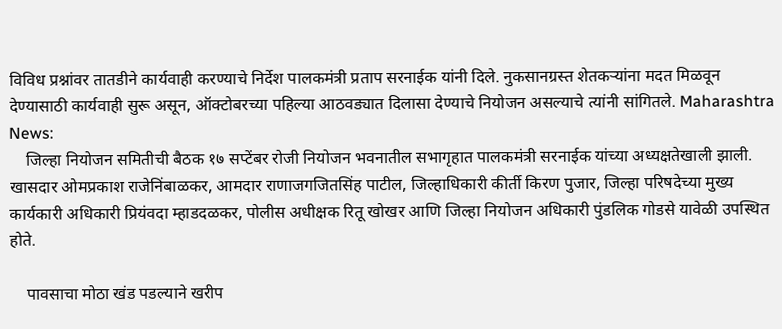विविध प्रश्नांवर तातडीने कार्यवाही करण्याचे निर्देश पालकमंत्री प्रताप सरनाईक यांनी दिले. नुकसानग्रस्त शेतकऱ्यांना मदत मिळवून देण्यासाठी कार्यवाही सुरू असून, ऑक्टोबरच्या पहिल्या आठवड्यात दिलासा देण्याचे नियोजन असल्याचे त्यांनी सांगितले. Maharashtra News:
    जिल्हा नियोजन समितीची बैठक १७ सप्टेंबर रोजी नियोजन भवनातील सभागृहात पालकमंत्री सरनाईक यांच्या अध्यक्षतेखाली झाली. खासदार ओमप्रकाश राजेनिंबाळकर, आमदार राणाजगजितसिंह पाटील, जिल्हाधिकारी कीर्ती किरण पुजार, जिल्हा परिषदेच्या मुख्य कार्यकारी अधिकारी प्रियंवदा म्हाडदळकर, पोलीस अधीक्षक रितू खोखर आणि जिल्हा नियोजन अधिकारी पुंडलिक गोडसे यावेळी उपस्थित होते.

    पावसाचा मोठा खंड पडल्याने खरीप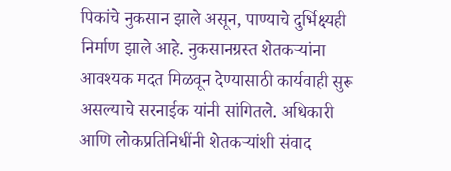पिकांचे नुकसान झाले असून, पाण्याचे दुर्भिक्ष्यही निर्माण झाले आहे. नुकसानग्रस्त शेतकऱ्यांना आवश्यक मदत मिळवून देण्यासाठी कार्यवाही सुरू असल्याचे सरनाईक यांनी सांगितले. अधिकारी आणि लोकप्रतिनिधींनी शेतकऱ्यांशी संवाद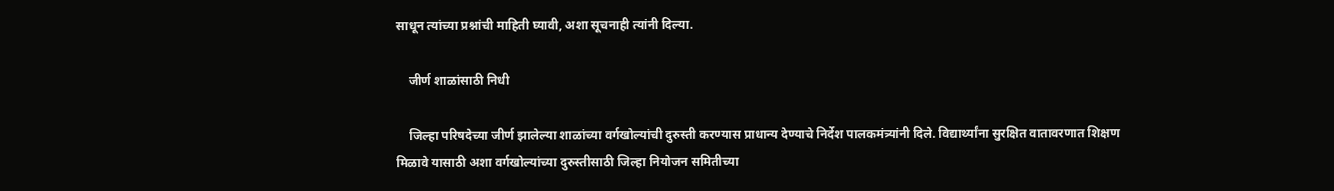साधून त्यांच्या प्रश्नांची माहिती घ्यावी, अशा सूचनाही त्यांनी दिल्या.

    जीर्ण शाळांसाठी निधी

    जिल्हा परिषदेच्या जीर्ण झालेल्या शाळांच्या वर्गखोल्यांची दुरुस्ती करण्यास प्राधान्य देण्याचे निर्देश पालकमंत्र्यांनी दिले. विद्यार्थ्यांना सुरक्षित वातावरणात शिक्षण मिळावे यासाठी अशा वर्गखोल्यांच्या दुरुस्तीसाठी जिल्हा नियोजन समितीच्या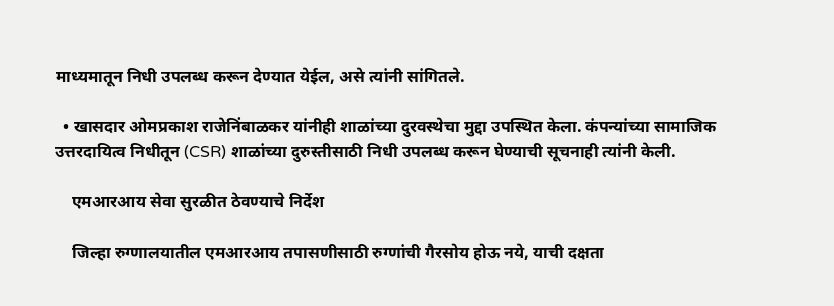माध्यमातून निधी उपलब्ध करून देण्यात येईल, असे त्यांनी सांगितले.

  • खासदार ओमप्रकाश राजेनिंबाळकर यांनीही शाळांच्या दुरवस्थेचा मुद्दा उपस्थित केला. कंपन्यांच्या सामाजिक उत्तरदायित्व निधीतून (CSR) शाळांच्या दुरुस्तीसाठी निधी उपलब्ध करून घेण्याची सूचनाही त्यांनी केली.

    एमआरआय सेवा सुरळीत ठेवण्याचे निर्देश

    जिल्हा रुग्णालयातील एमआरआय तपासणीसाठी रुग्णांची गैरसोय होऊ नये, याची दक्षता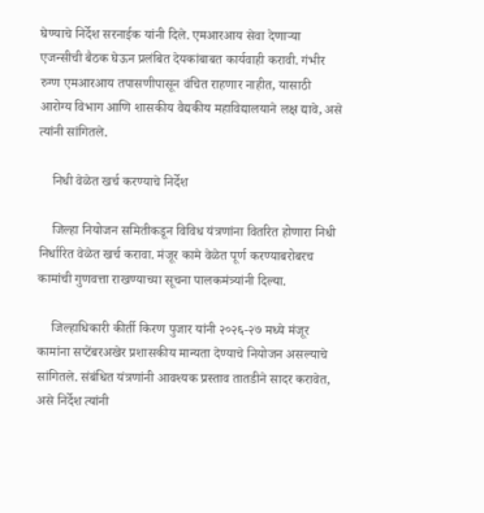घेण्याचे निर्देश सरनाईक यांनी दिले. एमआरआय सेवा देणाऱ्या एजन्सीची बैठक घेऊन प्रलंबित देयकांबाबत कार्यवाही करावी. गंभीर रुग्ण एमआरआय तपासणीपासून वंचित राहणार नाहीत, यासाठी आरोग्य विभाग आणि शासकीय वैद्यकीय महाविद्यालयाने लक्ष द्यावे, असे त्यांनी सांगितले.

    निधी वेळेत खर्च करण्याचे निर्देश

    जिल्हा नियोजन समितीकडून विविध यंत्रणांना वितरित होणारा निधी निर्धारित वेळेत खर्च करावा. मंजूर कामे वेळेत पूर्ण करण्याबरोबरच कामांची गुणवत्ता राखण्याच्या सूचना पालकमंत्र्यांनी दिल्या.

    जिल्हाधिकारी कीर्ती किरण पुजार यांनी २०२६-२७ मध्ये मंजूर कामांना सप्टेंबरअखेर प्रशासकीय मान्यता देण्याचे नियोजन असल्याचे सांगितले. संबंधित यंत्रणांनी आवश्यक प्रस्ताव तातडीने सादर करावेत, असे निर्देश त्यांनी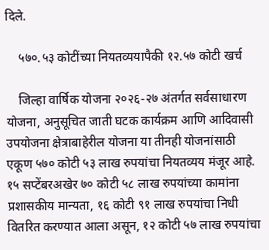दिले.

    ५७०.५३ कोटींच्या नियतव्ययापैकी १२.५७ कोटी खर्च

    जिल्हा वार्षिक योजना २०२६-२७ अंतर्गत सर्वसाधारण योजना, अनुसूचित जाती घटक कार्यक्रम आणि आदिवासी उपयोजना क्षेत्राबाहेरील योजना या तीनही योजनांसाठी एकूण ५७० कोटी ५३ लाख रुपयांचा नियतव्यय मंजूर आहे. १५ सप्टेंबरअखेर ७० कोटी ५८ लाख रुपयांच्या कामांना प्रशासकीय मान्यता, १६ कोटी ९१ लाख रुपयांचा निधी वितरित करण्यात आला असून, १२ कोटी ५७ लाख रुपयांचा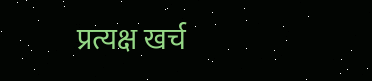प्रत्यक्ष खर्च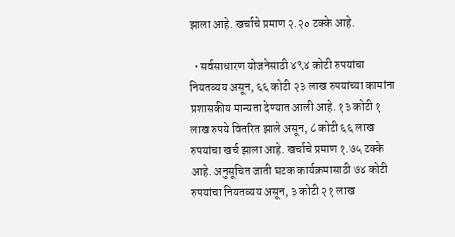झाला आहे. खर्चाचे प्रमाण २.२० टक्के आहे.

  • सर्वसाधारण योजनेसाठी ४९४ कोटी रुपयांचा नियतव्यय असून, ६६ कोटी २३ लाख रुपयांच्या कामांना प्रशासकीय मान्यता देण्यात आली आहे. १३ कोटी १ लाख रुपये वितरित झाले असून, ८ कोटी ६६ लाख रुपयांचा खर्च झाला आहे. खर्चाचे प्रमाण १.७५ टक्के आहे. अनुसूचित जाती घटक कार्यक्रमासाठी ७४ कोटी रुपयांचा नियतव्यय असून, ३ कोटी २१ लाख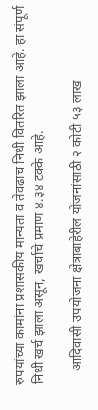रुपयांच्या कामांना प्रशासकीय मान्यता व तेवढाच निधी वितरित झाला आहे. हा संपूर्ण निधी खर्च झाला असून, खर्चाचे प्रमाण ४.३४ टक्के आहे.

    आदिवासी उपयोजना क्षेत्राबाहेरील योजनांसाठी २ कोटी ५३ लाख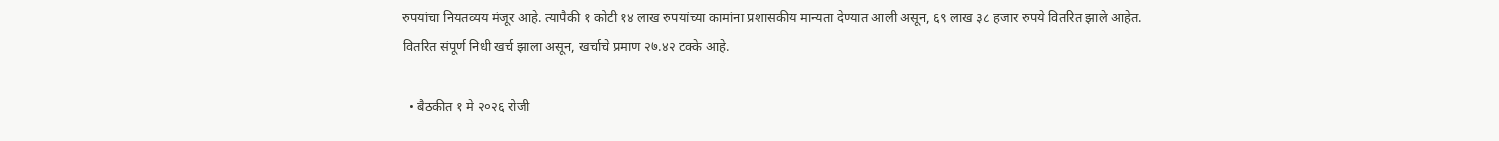रुपयांचा नियतव्यय मंजूर आहे. त्यापैकी १ कोटी १४ लाख रुपयांच्या कामांना प्रशासकीय मान्यता देण्यात आली असून, ६९ लाख ३८ हजार रुपये वितरित झाले आहेत. वितरित संपूर्ण निधी खर्च झाला असून, खर्चाचे प्रमाण २७.४२ टक्के आहे.

  • बैठकीत १ मे २०२६ रोजी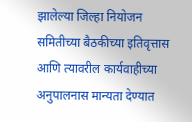झालेल्या जिल्हा नियोजन समितीच्या बैठकीच्या इतिवृत्तास आणि त्यावरील कार्यवाहीच्या अनुपालनास मान्यता देण्यात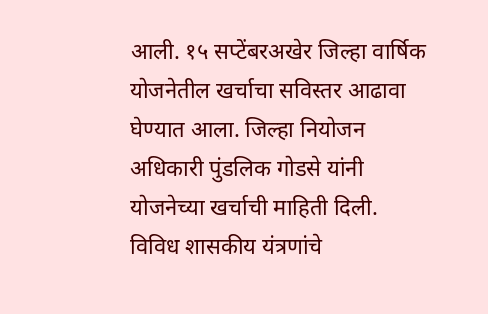आली. १५ सप्टेंबरअखेर जिल्हा वार्षिक योजनेतील खर्चाचा सविस्तर आढावा घेण्यात आला. जिल्हा नियोजन अधिकारी पुंडलिक गोडसे यांनी योजनेच्या खर्चाची माहिती दिली. विविध शासकीय यंत्रणांचे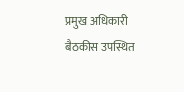प्रमुख अधिकारी बैठकीस उपस्थित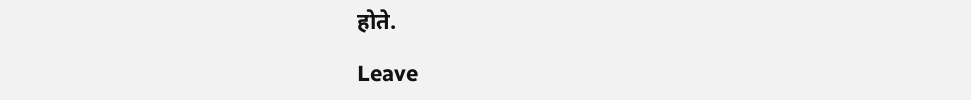होते.

Leave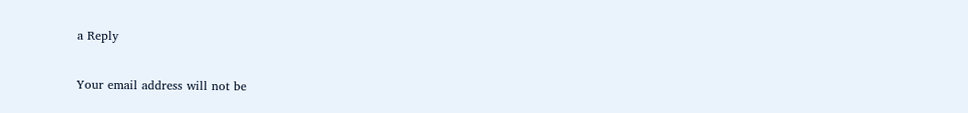a Reply

Your email address will not be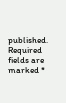published. Required fields are marked *